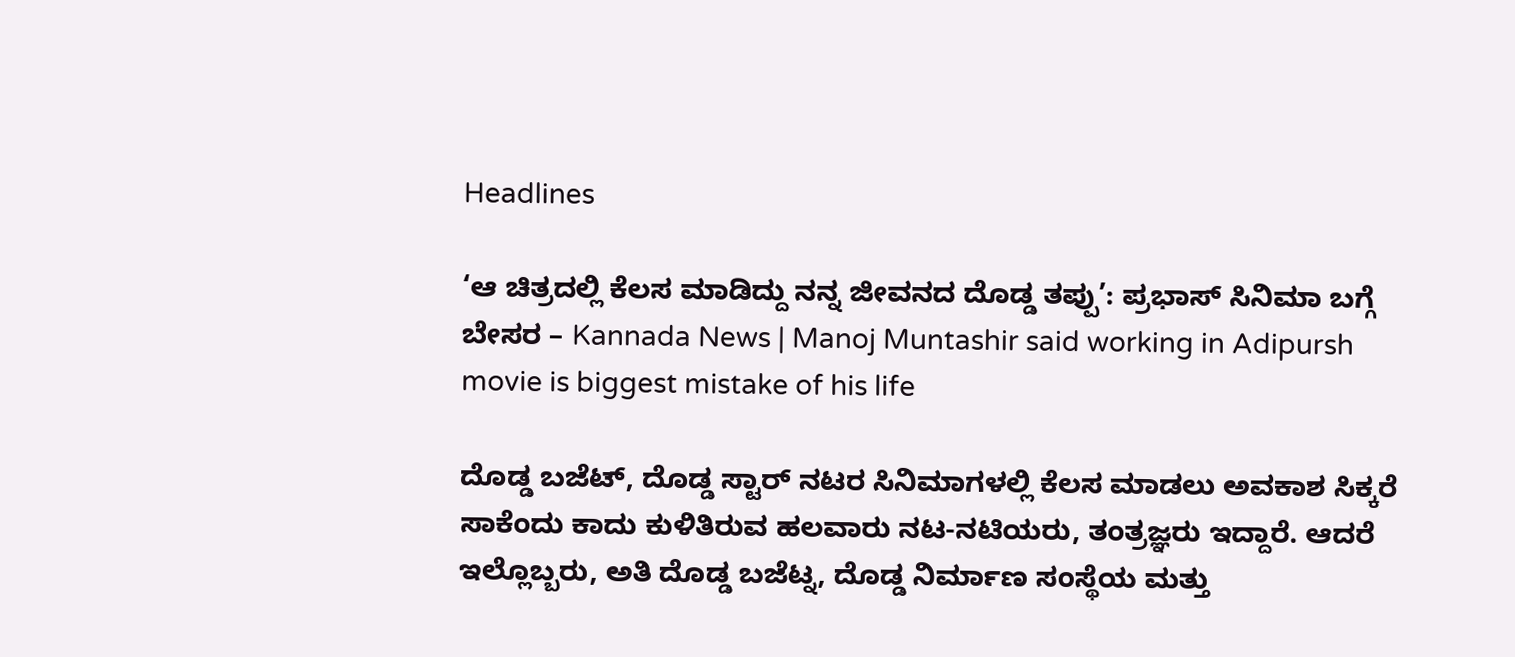Headlines

‘ಆ ಚಿತ್ರದಲ್ಲಿ ಕೆಲಸ ಮಾಡಿದ್ದು ನನ್ನ ಜೀವನದ ದೊಡ್ಡ ತಪ್ಪು’: ಪ್ರಭಾಸ್ ಸಿನಿಮಾ ಬಗ್ಗೆ ಬೇಸರ – Kannada News | Manoj Muntashir said working in Adipursh movie is biggest mistake of his life

ದೊಡ್ಡ ಬಜೆಟ್, ದೊಡ್ಡ ಸ್ಟಾರ್ ನಟರ ಸಿನಿಮಾಗಳಲ್ಲಿ ಕೆಲಸ ಮಾಡಲು ಅವಕಾಶ ಸಿಕ್ಕರೆ ಸಾಕೆಂದು ಕಾದು ಕುಳಿತಿರುವ ಹಲವಾರು ನಟ-ನಟಿಯರು, ತಂತ್ರಜ್ಞರು ಇದ್ದಾರೆ. ಆದರೆ ಇಲ್ಲೊಬ್ಬರು, ಅತಿ ದೊಡ್ಡ ಬಜೆಟ್ನ, ದೊಡ್ಡ ನಿರ್ಮಾಣ ಸಂಸ್ಥೆಯ ಮತ್ತು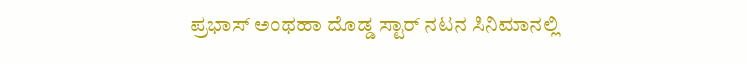ಪ್ರಭಾಸ್ ಅಂಥಹಾ ದೊಡ್ಡ ಸ್ಟಾರ್ ನಟನ ಸಿನಿಮಾನಲ್ಲಿ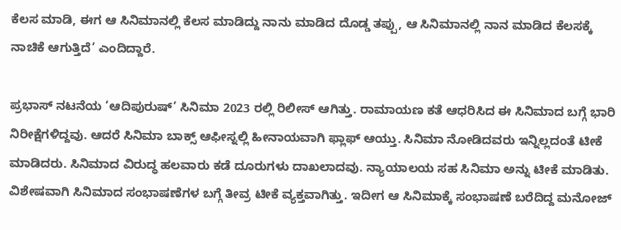ಕೆಲಸ ಮಾಡಿ, ಈಗ ಆ ಸಿನಿಮಾನಲ್ಲಿ ಕೆಲಸ ಮಾಡಿದ್ದು ನಾನು ಮಾಡಿದ ದೊಡ್ಡ ತಪ್ಪು, ಆ ಸಿನಿಮಾನಲ್ಲಿ ನಾನ ಮಾಡಿದ ಕೆಲಸಕ್ಕೆ ನಾಚಿಕೆ ಆಗುತ್ತಿದೆ’ ಎಂದಿದ್ದಾರೆ.

ಪ್ರಭಾಸ್ ನಟನೆಯ ‘ಆದಿಪುರುಷ್’ ಸಿನಿಮಾ 2023 ರಲ್ಲಿ ರಿಲೀಸ್ ಆಗಿತ್ತು. ರಾಮಾಯಣ ಕತೆ ಆಧರಿಸಿದ ಈ ಸಿನಿಮಾದ ಬಗ್ಗೆ ಭಾರಿ ನಿರೀಕ್ಷೆಗಳಿದ್ದವು. ಆದರೆ ಸಿನಿಮಾ ಬಾಕ್ಸ್ ಆಫೀಸ್ನಲ್ಲಿ ಹೀನಾಯವಾಗಿ ಫ್ಲಾಫ್ ಆಯ್ತು. ಸಿನಿಮಾ ನೋಡಿದವರು ಇನ್ನಿಲ್ಲದಂತೆ ಟೀಕೆ ಮಾಡಿದರು. ಸಿನಿಮಾದ ವಿರುದ್ಧ ಹಲವಾರು ಕಡೆ ದೂರುಗಳು ದಾಖಲಾದವು. ನ್ಯಾಯಾಲಯ ಸಹ ಸಿನಿಮಾ ಅನ್ನು ಟೀಕೆ ಮಾಡಿತು. ವಿಶೇಷವಾಗಿ ಸಿನಿಮಾದ ಸಂಭಾಷಣೆಗಳ ಬಗ್ಗೆ ತೀವ್ರ ಟೀಕೆ ವ್ಯಕ್ತವಾಗಿತ್ತು. ಇದೀಗ ಆ ಸಿನಿಮಾಕ್ಕೆ ಸಂಭಾಷಣೆ ಬರೆದಿದ್ದ ಮನೋಜ್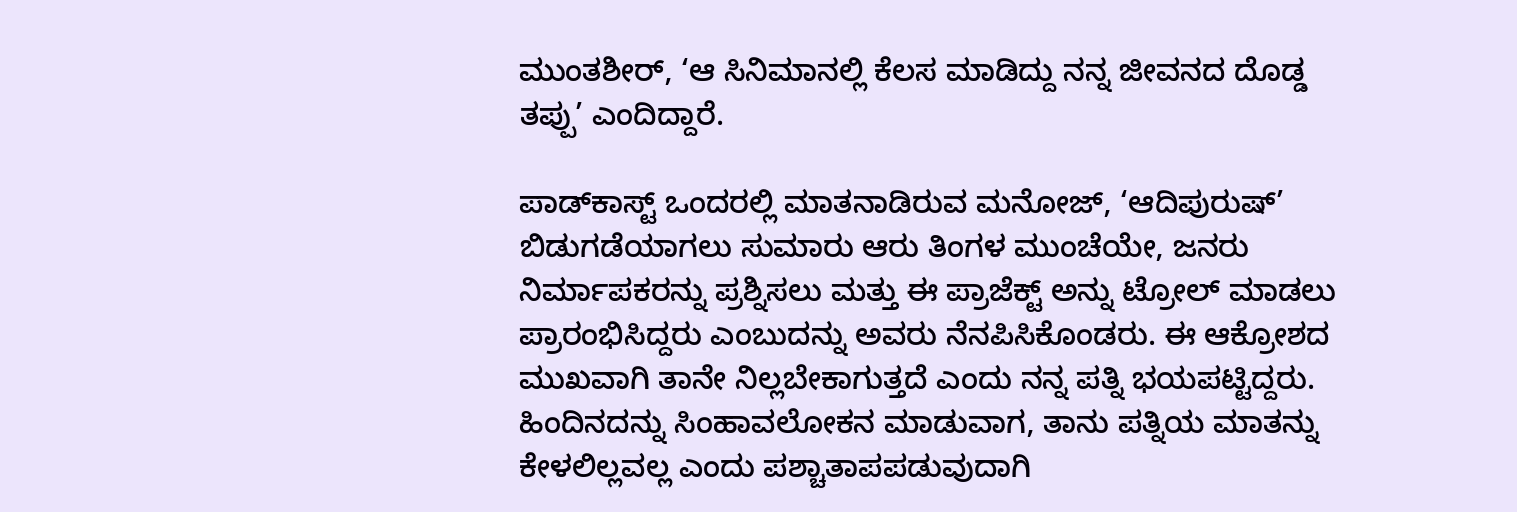ಮುಂತಶೀರ್, ‘ಆ ಸಿನಿಮಾನಲ್ಲಿ ಕೆಲಸ ಮಾಡಿದ್ದು ನನ್ನ ಜೀವನದ ದೊಡ್ಡ ತಪ್ಪು’ ಎಂದಿದ್ದಾರೆ.

ಪಾಡ್‌ಕಾಸ್ಟ್‌ ಒಂದರಲ್ಲಿ ಮಾತನಾಡಿರುವ ಮನೋಜ್, ‘ಆದಿಪುರುಷ್’ ಬಿಡುಗಡೆಯಾಗಲು ಸುಮಾರು ಆರು ತಿಂಗಳ ಮುಂಚೆಯೇ, ಜನರು ನಿರ್ಮಾಪಕರನ್ನು ಪ್ರಶ್ನಿಸಲು ಮತ್ತು ಈ ಪ್ರಾಜೆಕ್ಟ್ ಅನ್ನು ಟ್ರೋಲ್ ಮಾಡಲು ಪ್ರಾರಂಭಿಸಿದ್ದರು ಎಂಬುದನ್ನು ಅವರು ನೆನಪಿಸಿಕೊಂಡರು. ಈ ಆಕ್ರೋಶದ ಮುಖವಾಗಿ ತಾನೇ ನಿಲ್ಲಬೇಕಾಗುತ್ತದೆ ಎಂದು ನನ್ನ ಪತ್ನಿ ಭಯಪಟ್ಟಿದ್ದರು. ಹಿಂದಿನದನ್ನು ಸಿಂಹಾವಲೋಕನ ಮಾಡುವಾಗ, ತಾನು ಪತ್ನಿಯ ಮಾತನ್ನು ಕೇಳಲಿಲ್ಲವಲ್ಲ ಎಂದು ಪಶ್ಚಾತಾಪಪಡುವುದಾಗಿ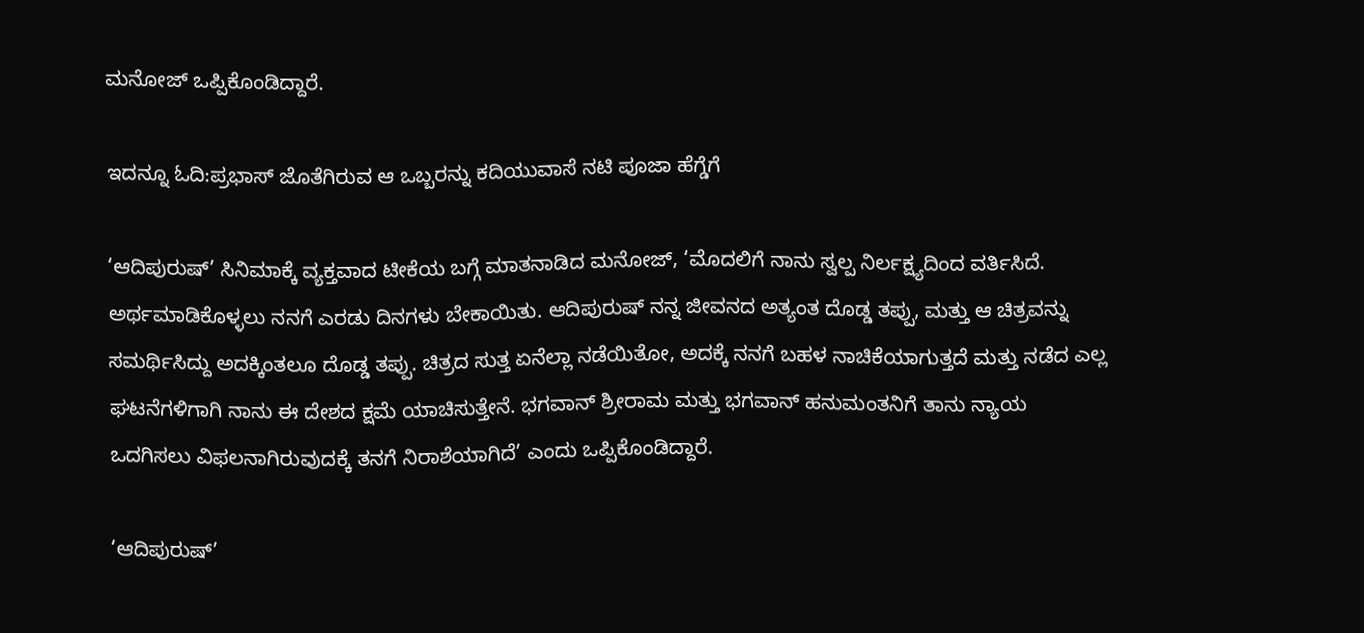ಮನೋಜ್ ಒಪ್ಪಿಕೊಂಡಿದ್ದಾರೆ.

ಇದನ್ನೂ ಓದಿ:ಪ್ರಭಾಸ್ ಜೊತೆಗಿರುವ ಆ ಒಬ್ಬರನ್ನು ಕದಿಯುವಾಸೆ ನಟಿ ಪೂಜಾ ಹೆಗ್ಡೆಗೆ

‘ಆದಿಪುರುಷ್’ ಸಿನಿಮಾಕ್ಕೆ ವ್ಯಕ್ತವಾದ ಟೀಕೆಯ ಬಗ್ಗೆ ಮಾತನಾಡಿದ ಮನೋಜ್, ‘ಮೊದಲಿಗೆ ನಾನು ಸ್ವಲ್ಪ ನಿರ್ಲಕ್ಷ್ಯದಿಂದ ವರ್ತಿಸಿದೆ. ಅರ್ಥಮಾಡಿಕೊಳ್ಳಲು ನನಗೆ ಎರಡು ದಿನಗಳು ಬೇಕಾಯಿತು. ಆದಿಪುರುಷ್ ನನ್ನ ಜೀವನದ ಅತ್ಯಂತ ದೊಡ್ಡ ತಪ್ಪು, ಮತ್ತು ಆ ಚಿತ್ರವನ್ನು ಸಮರ್ಥಿಸಿದ್ದು ಅದಕ್ಕಿಂತಲೂ ದೊಡ್ಡ ತಪ್ಪು. ಚಿತ್ರದ ಸುತ್ತ ಏನೆಲ್ಲಾ ನಡೆಯಿತೋ, ಅದಕ್ಕೆ ನನಗೆ ಬಹಳ ನಾಚಿಕೆಯಾಗುತ್ತದೆ ಮತ್ತು ನಡೆದ ಎಲ್ಲ ಘಟನೆಗಳಿಗಾಗಿ ನಾನು ಈ ದೇಶದ ಕ್ಷಮೆ ಯಾಚಿಸುತ್ತೇನೆ. ಭಗವಾನ್ ಶ್ರೀರಾಮ ಮತ್ತು ಭಗವಾನ್ ಹನುಮಂತನಿಗೆ ತಾನು ನ್ಯಾಯ ಒದಗಿಸಲು ವಿಫಲನಾಗಿರುವುದಕ್ಕೆ ತನಗೆ ನಿರಾಶೆಯಾಗಿದೆ’ ಎಂದು ಒಪ್ಪಿಕೊಂಡಿದ್ದಾರೆ.

‘ಆದಿಪುರುಷ್’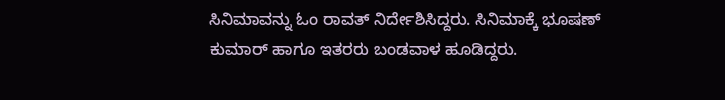ಸಿನಿಮಾವನ್ನು ಓಂ ರಾವತ್ ನಿರ್ದೇಶಿಸಿದ್ದರು. ಸಿನಿಮಾಕ್ಕೆ ಭೂಷಣ್ ಕುಮಾರ್ ಹಾಗೂ ಇತರರು ಬಂಡವಾಳ ಹೂಡಿದ್ದರು.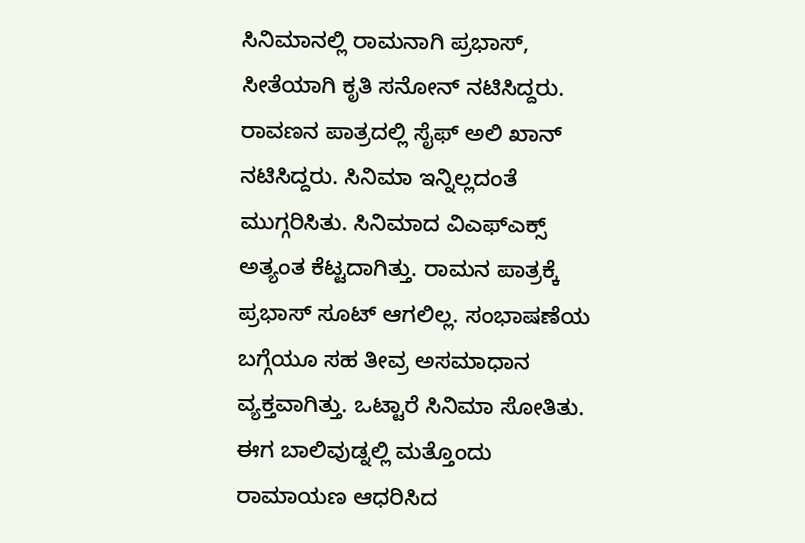ಸಿನಿಮಾನಲ್ಲಿ ರಾಮನಾಗಿ ಪ್ರಭಾಸ್, ಸೀತೆಯಾಗಿ ಕೃತಿ ಸನೋನ್ ನಟಿಸಿದ್ದರು. ರಾವಣನ ಪಾತ್ರದಲ್ಲಿ ಸೈಫ್ ಅಲಿ ಖಾನ್ ನಟಿಸಿದ್ದರು. ಸಿನಿಮಾ ಇನ್ನಿಲ್ಲದಂತೆ ಮುಗ್ಗರಿಸಿತು. ಸಿನಿಮಾದ ವಿಎಫ್ಎಕ್ಸ್ ಅತ್ಯಂತ ಕೆಟ್ಟದಾಗಿತ್ತು. ರಾಮನ ಪಾತ್ರಕ್ಕೆ ಪ್ರಭಾಸ್ ಸೂಟ್ ಆಗಲಿಲ್ಲ. ಸಂಭಾಷಣೆಯ ಬಗ್ಗೆಯೂ ಸಹ ತೀವ್ರ ಅಸಮಾಧಾನ ವ್ಯಕ್ತವಾಗಿತ್ತು. ಒಟ್ಟಾರೆ ಸಿನಿಮಾ ಸೋತಿತು. ಈಗ ಬಾಲಿವುಡ್ನಲ್ಲಿ ಮತ್ತೊಂದು ರಾಮಾಯಣ ಆಧರಿಸಿದ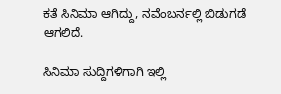ಕತೆ ಸಿನಿಮಾ ಆಗಿದ್ದು, ನವೆಂಬರ್ನಲ್ಲಿ ಬಿಡುಗಡೆ ಆಗಲಿದೆ.

ಸಿನಿಮಾ ಸುದ್ದಿಗಳಿಗಾಗಿ ಇಲ್ಲಿ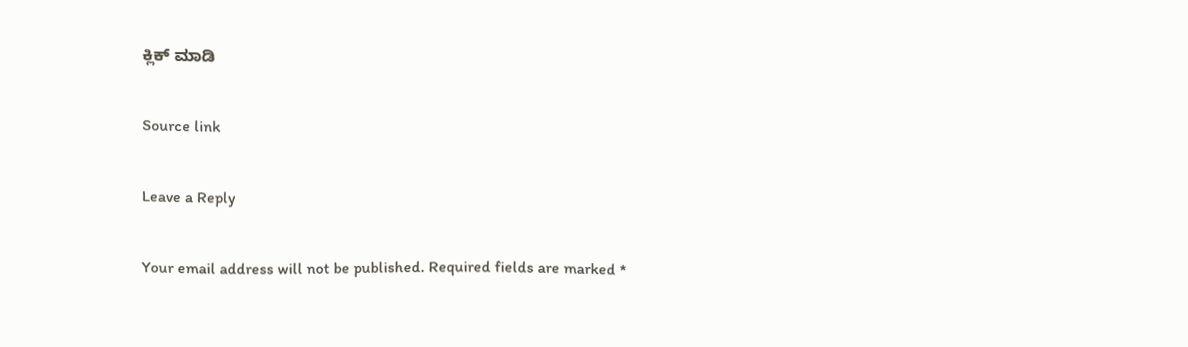ಕ್ಲಿಕ್ ಮಾಡಿ

Source link

Leave a Reply

Your email address will not be published. Required fields are marked *